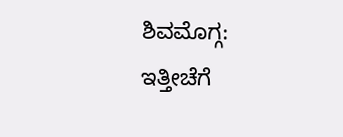ಶಿವಮೊಗ್ಗ: ಇತ್ತೀಚೆಗೆ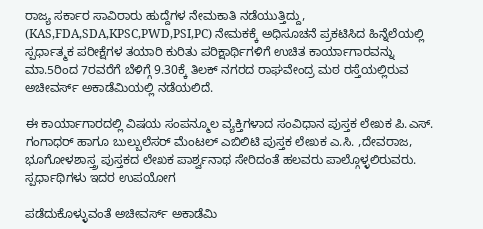ರಾಜ್ಯ ಸರ್ಕಾರ ಸಾವಿರಾರು ಹುದ್ದೆಗಳ ನೇಮಕಾತಿ ನಡೆಯುತ್ತಿದ್ದು, (KAS,FDA,SDA,KPSC,PWD,PSI,PC) ನೇಮಕಕ್ಕೆ ಅಧಿಸೂಚನೆ ಪ್ರಕಟಿಸಿದ ಹಿನ್ನೆಲೆಯಲ್ಲಿ ಸ್ಪರ್ಧಾತ್ಮಕ ಪರೀಕ್ಷೆಗಳ ತಯಾರಿ ಕುರಿತು ಪರಿಕ್ಷಾರ್ಥಿಗಳಿಗೆ ಉಚಿತ ಕಾರ್ಯಾಗಾರವನ್ನು ಮಾ.5ರಿಂದ 7ರವರೆಗೆ ಬೆಳಿಗ್ಗೆ 9.30ಕ್ಕೆ ತಿಲಕ್ ನಗರದ ರಾಘವೇಂದ್ರ ಮಠ ರಸ್ತೆಯಲ್ಲಿರುವ ಅಚೀವರ್ಸ್ ಅಕಾಡೆಮಿಯಲ್ಲಿ ನಡೆಯಲಿದೆ.

ಈ ಕಾರ್ಯಾಗಾರದಲ್ಲಿ ವಿಷಯ ಸಂಪನ್ಮೂಲ ವ್ಯಕ್ತಿಗಳಾದ ಸಂವಿಧಾನ ಪುಸ್ತಕ ಲೇಖಕ ಪಿ.ಎಸ್. ಗಂಗಾಧರ್ ಹಾಗೂ ಬುಲ್ಬುಲೆಸರ್ ಮೆಂಟಲ್ ಎಬಿಲಿಟಿ ಪುಸ್ತಕ ಲೇಖಕ ಎ.ಸಿ. ,ದೇವರಾಜ, ಭೂಗೋಳಶಾಸ್ತ್ರ ಪುಸ್ತಕದ ಲೇಖಕ ಪಾರ್ಶ್ವನಾಥ ಸೇರಿದಂತೆ ಹಲವರು ಪಾಲ್ಗೊಳ್ಳಲಿರುವರು. ಸ್ಪರ್ಧಾಥಿಗಳು ಇದರ ಉಪಯೋಗ

ಪಡೆದುಕೊಳ್ಳುವಂತೆ ಅಚೀವರ್ಸ್ ಅಕಾಡೆಮಿ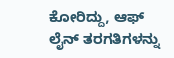ಕೋರಿದ್ದು, ಆಫ್ ಲೈನ್ ತರಗತಿಗಳನ್ನು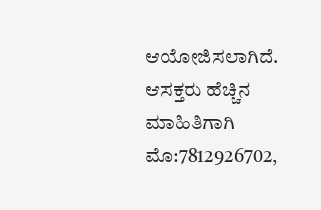ಆಯೋಜಿಸಲಾಗಿದೆ. ಆಸಕ್ತರು ಹೆಚ್ಚಿನ ಮಾಹಿತಿಗಾಗಿ ಮೊ:7812926702,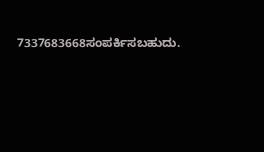7337683668ಸಂಪರ್ಕಿಸಬಹುದು.